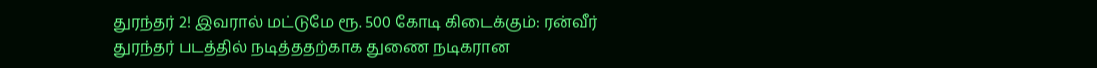துரந்தர் 2! இவரால் மட்டுமே ரூ. 500 கோடி கிடைக்கும்: ரன்வீர்
துரந்தர் படத்தில் நடித்ததற்காக துணை நடிகரான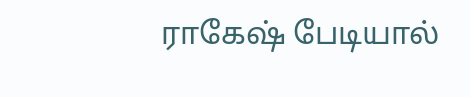ராகேஷ் பேடியால்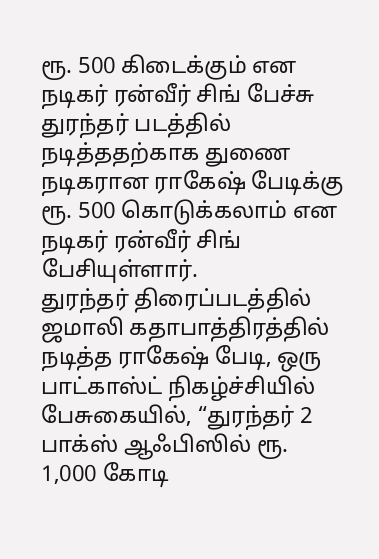ரூ. 500 கிடைக்கும் என நடிகர் ரன்வீர் சிங் பேச்சு
துரந்தர் படத்தில் நடித்ததற்காக துணை நடிகரான ராகேஷ் பேடிக்கு ரூ. 500 கொடுக்கலாம் என நடிகர் ரன்வீர் சிங் பேசியுள்ளார்.
துரந்தர் திரைப்படத்தில் ஜமாலி கதாபாத்திரத்தில் நடித்த ராகேஷ் பேடி, ஒரு பாட்காஸ்ட் நிகழ்ச்சியில் பேசுகையில், “துரந்தர் 2 பாக்ஸ் ஆஃபிஸில் ரூ. 1,000 கோடி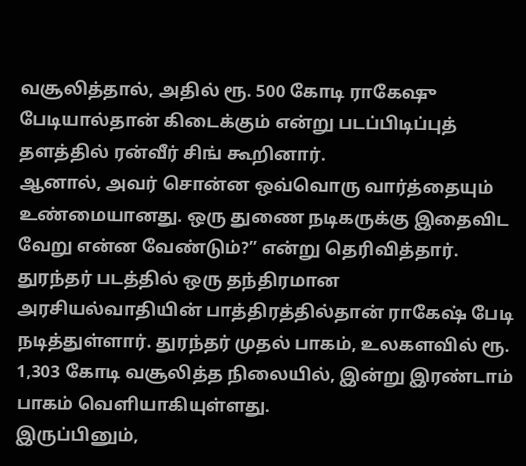வசூலித்தால், அதில் ரூ. 500 கோடி ராகேஷு பேடியால்தான் கிடைக்கும் என்று படப்பிடிப்புத் தளத்தில் ரன்வீர் சிங் கூறினார்.
ஆனால், அவர் சொன்ன ஒவ்வொரு வார்த்தையும் உண்மையானது. ஒரு துணை நடிகருக்கு இதைவிட வேறு என்ன வேண்டும்?” என்று தெரிவித்தார்.
துரந்தர் படத்தில் ஒரு தந்திரமான அரசியல்வாதியின் பாத்திரத்தில்தான் ராகேஷ் பேடி நடித்துள்ளார். துரந்தர் முதல் பாகம், உலகளவில் ரூ. 1,303 கோடி வசூலித்த நிலையில், இன்று இரண்டாம் பாகம் வெளியாகியுள்ளது.
இருப்பினும்,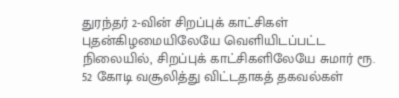துரந்தர் 2-வின் சிறப்புக் காட்சிகள் புதன்கிழமையிலேயே வெளியிடப்பட்ட நிலையில், சிறப்புக் காட்சிகளிலேயே சுமார் ரூ. 52 கோடி வசூலித்து விட்டதாகத் தகவல்கள்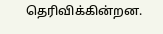தெரிவிக்கின்றன.